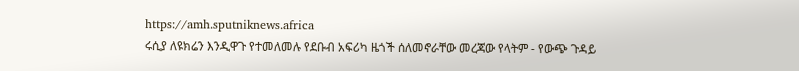https://amh.sputniknews.africa
ሩሲያ ለዩክሬን እንዲዋጉ የተመለመሉ የደቡብ አፍሪካ ዜጎች ሰለመኖራቸው መረጃው የላትም - የውጭ ጉዳይ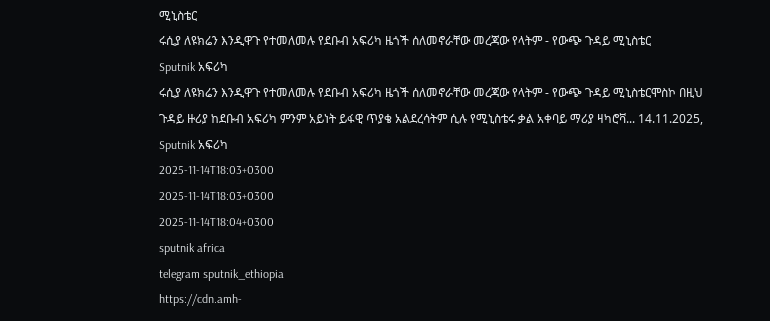ሚኒስቴር
ሩሲያ ለዩክሬን እንዲዋጉ የተመለመሉ የደቡብ አፍሪካ ዜጎች ሰለመኖራቸው መረጃው የላትም - የውጭ ጉዳይ ሚኒስቴር
Sputnik አፍሪካ
ሩሲያ ለዩክሬን እንዲዋጉ የተመለመሉ የደቡብ አፍሪካ ዜጎች ሰለመኖራቸው መረጃው የላትም - የውጭ ጉዳይ ሚኒስቴርሞስኮ በዚህ ጉዳይ ዙሪያ ከደቡብ አፍሪካ ምንም አይነት ይፋዊ ጥያቄ አልደረሳትም ሲሉ የሚኒስቴሩ ቃል አቀባይ ማሪያ ዛካሮቫ... 14.11.2025, Sputnik አፍሪካ
2025-11-14T18:03+0300
2025-11-14T18:03+0300
2025-11-14T18:04+0300
sputnik africa
telegram sputnik_ethiopia
https://cdn.amh-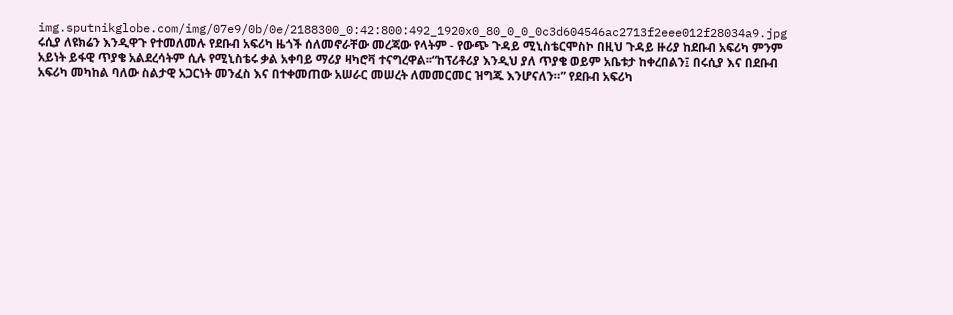img.sputnikglobe.com/img/07e9/0b/0e/2188300_0:42:800:492_1920x0_80_0_0_0c3d604546ac2713f2eee012f28034a9.jpg
ሩሲያ ለዩክሬን እንዲዋጉ የተመለመሉ የደቡብ አፍሪካ ዜጎች ሰለመኖራቸው መረጃው የላትም - የውጭ ጉዳይ ሚኒስቴርሞስኮ በዚህ ጉዳይ ዙሪያ ከደቡብ አፍሪካ ምንም አይነት ይፋዊ ጥያቄ አልደረሳትም ሲሉ የሚኒስቴሩ ቃል አቀባይ ማሪያ ዛካሮቫ ተናግረዋል፡፡“ከፕሪቶሪያ እንዲህ ያለ ጥያቄ ወይም አቤቱታ ከቀረበልን፤ በሩሲያ እና በደቡብ አፍሪካ መካከል ባለው ስልታዊ አጋርነት መንፈስ እና በተቀመጠው አሠራር መሠረት ለመመርመር ዝግጁ እንሆናለን።” የደቡብ አፍሪካ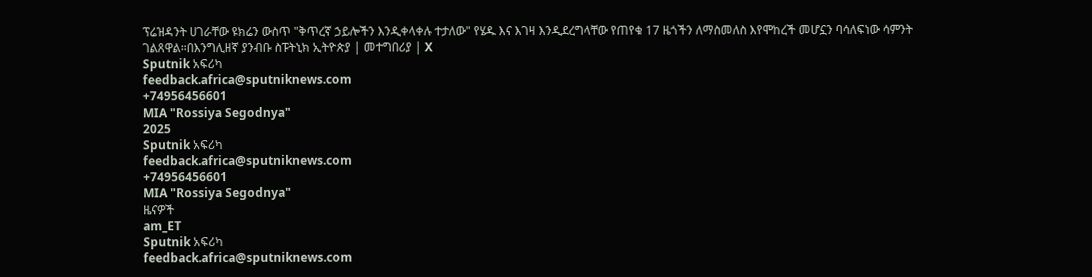ፕሬዝዳንት ሀገራቸው ዩክሬን ውስጥ "ቅጥረኛ ኃይሎችን እንዲቀላቀሉ ተታለው" የሄዱ እና እገዛ እንዲደረግላቸው የጠየቁ 17 ዜጎችን ለማስመለስ እየሞከረች መሆኗን ባሳለፍነው ሳምንት ገልጸዋል።በእንግሊዘኛ ያንብቡ ስፑትኒክ ኢትዮጵያ | መተግበሪያ | X
Sputnik አፍሪካ
feedback.africa@sputniknews.com
+74956456601
MIA "Rossiya Segodnya"
2025
Sputnik አፍሪካ
feedback.africa@sputniknews.com
+74956456601
MIA "Rossiya Segodnya"
ዜናዎች
am_ET
Sputnik አፍሪካ
feedback.africa@sputniknews.com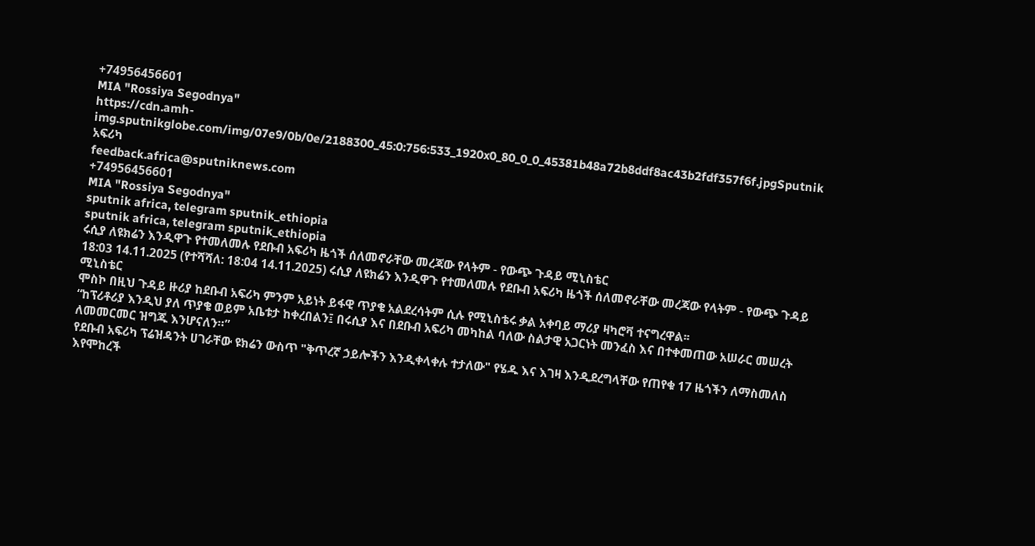+74956456601
MIA "Rossiya Segodnya"
https://cdn.amh-img.sputnikglobe.com/img/07e9/0b/0e/2188300_45:0:756:533_1920x0_80_0_0_45381b48a72b8ddf8ac43b2fdf357f6f.jpgSputnik አፍሪካ
feedback.africa@sputniknews.com
+74956456601
MIA "Rossiya Segodnya"
sputnik africa, telegram sputnik_ethiopia
sputnik africa, telegram sputnik_ethiopia
ሩሲያ ለዩክሬን እንዲዋጉ የተመለመሉ የደቡብ አፍሪካ ዜጎች ሰለመኖራቸው መረጃው የላትም - የውጭ ጉዳይ ሚኒስቴር
18:03 14.11.2025 (የተሻሻለ: 18:04 14.11.2025) ሩሲያ ለዩክሬን እንዲዋጉ የተመለመሉ የደቡብ አፍሪካ ዜጎች ሰለመኖራቸው መረጃው የላትም - የውጭ ጉዳይ ሚኒስቴር
ሞስኮ በዚህ ጉዳይ ዙሪያ ከደቡብ አፍሪካ ምንም አይነት ይፋዊ ጥያቄ አልደረሳትም ሲሉ የሚኒስቴሩ ቃል አቀባይ ማሪያ ዛካሮቫ ተናግረዋል፡፡
“ከፕሪቶሪያ እንዲህ ያለ ጥያቄ ወይም አቤቱታ ከቀረበልን፤ በሩሲያ እና በደቡብ አፍሪካ መካከል ባለው ስልታዊ አጋርነት መንፈስ እና በተቀመጠው አሠራር መሠረት ለመመርመር ዝግጁ እንሆናለን።”
የደቡብ አፍሪካ ፕሬዝዳንት ሀገራቸው ዩክሬን ውስጥ "ቅጥረኛ ኃይሎችን እንዲቀላቀሉ ተታለው" የሄዱ እና እገዛ እንዲደረግላቸው የጠየቁ 17 ዜጎችን ለማስመለስ እየሞከረች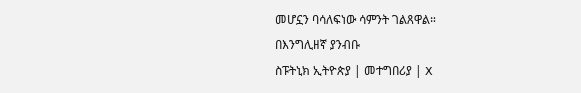መሆኗን ባሳለፍነው ሳምንት ገልጸዋል።
በእንግሊዘኛ ያንብቡ
ስፑትኒክ ኢትዮጵያ | መተግበሪያ | X